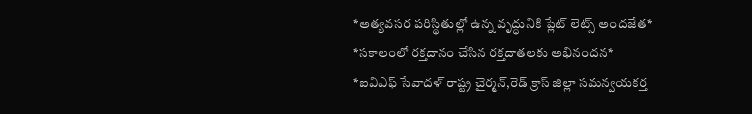*అత్యవసర పరిస్థితుల్లో ఉన్న వృద్ధునికి ప్లేట్ లెట్స్ అందజేత*
*సకాలంలో రక్తదానం చేసిన రక్తదాతలకు అభినందన*
*ఐవిఎఫ్ సేవాదళ్ రాష్ట్ర చైర్మన్,రెడ్ క్రాస్ జిల్లా సమన్వయకర్త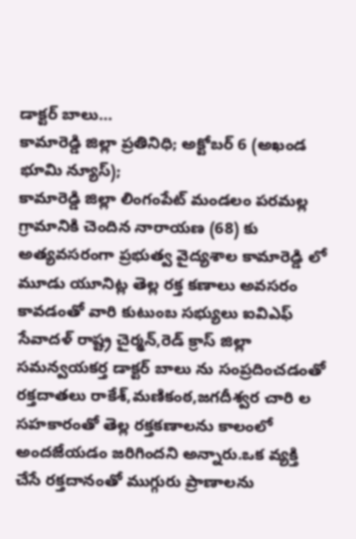డాక్టర్ బాలు…
కామారెడ్డి జిల్లా ప్రతినిధి; అక్టోబర్ 6 (అఖండ భూమి న్యూస్);
కామారెడ్డి జిల్లా లింగంపేట్ మండలం పరమల్ల గ్రామానికి చెందిన నారాయణ (68) కు అత్యవసరంగా ప్రభుత్వ వైద్యశాల కామారెడ్డి లో మూడు యూనిట్ల తెల్ల రక్త కణాలు అవసరం కావడంతో వారి కుటుంబ సభ్యులు ఐవిఎఫ్ సేవాదళ్ రాష్ట్ర చైర్మన్,రెడ్ క్రాస్ జిల్లా సమన్వయకర్త డాక్టర్ బాలు ను సంప్రదించడంతో రక్తదాతలు రాకేశ్,మణికంఠ,జగదీశ్వర చారి ల సహకారంతో తెల్ల రక్తకణాలను కాలంలో అందజేయడం జరిగిందని అన్నారు.ఒక వ్యక్తి చేసే రక్తదానంతో ముగ్గురు ప్రాణాలను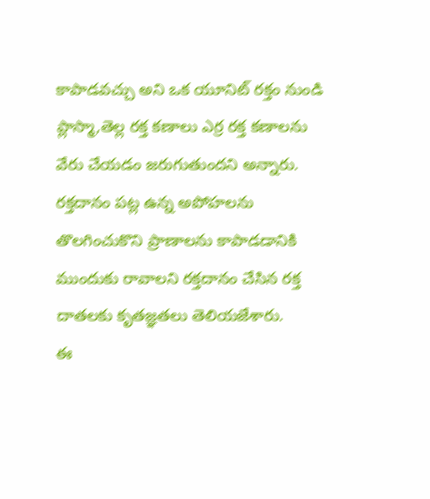కాపాడవచ్చు అని ఒక యూనిట్ రక్తం నుండి ప్లాస్మా,తెల్ల రక్త కణాలు ఎర్ర రక్త కణాలను వేరు చేయడం జరుగుతుందని అన్నారు. రక్తదానం పట్ల ఉన్న అపోహలను తొలగించుకొని ప్రాణాలను కాపాడడానికి ముందుకు రావాలని రక్తదానం చేసిన రక్త దాతలకు కృతజ్ఞతలు తెలియజేశారు.
ఈ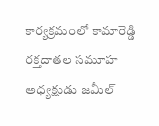కార్యక్రమంలో కామారెడ్డి రక్తదాతల సమూహ అధ్యక్షుడు జమీల్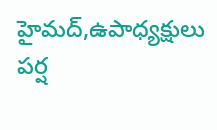హైమద్,ఉపాధ్యక్షులు పర్ష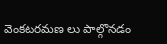వెంకటరమణ లు పాల్గొనడం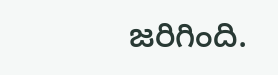జరిగింది.